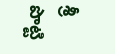శ్రీ పొట్టి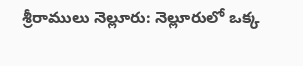శ్రీరాములు నెల్లూరు: నెల్లూరులో ఒక్క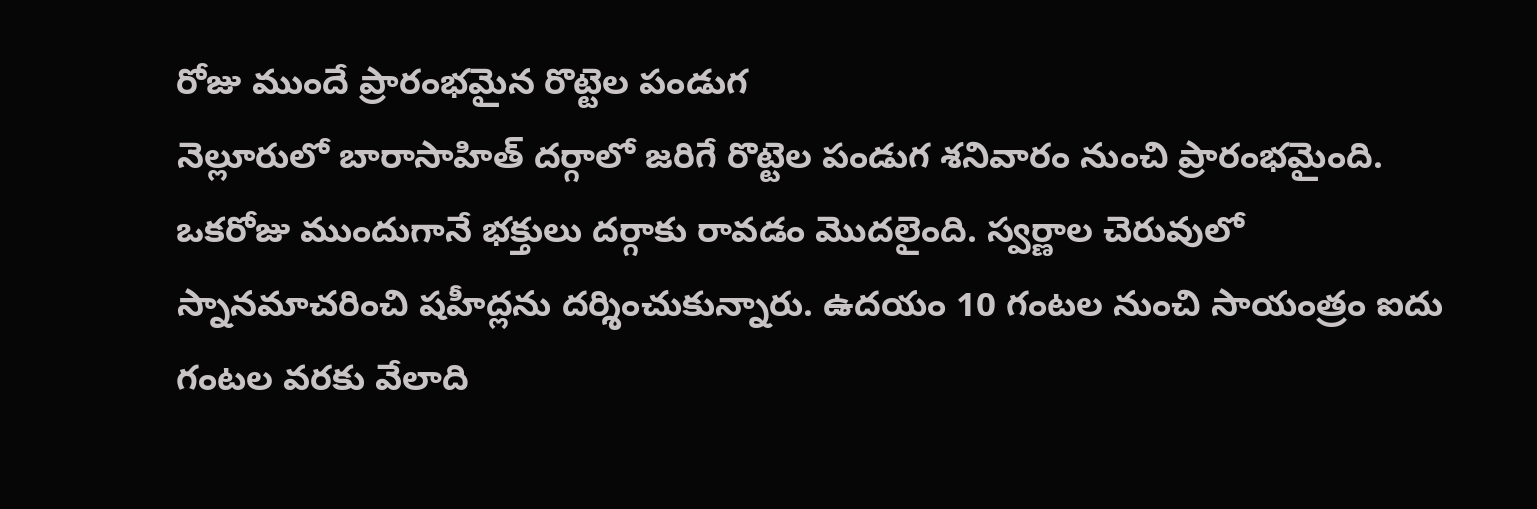రోజు ముందే ప్రారంభమైన రొట్టెల పండుగ
నెల్లూరులో బారాసాహిత్ దర్గాలో జరిగే రొట్టెల పండుగ శనివారం నుంచి ప్రారంభమైంది. ఒకరోజు ముందుగానే భక్తులు దర్గాకు రావడం మొదలైంది. స్వర్ణాల చెరువులో స్నానమాచరించి షహీద్లను దర్శించుకున్నారు. ఉదయం 10 గంటల నుంచి సాయంత్రం ఐదు గంటల వరకు వేలాది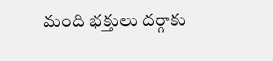మంది భక్తులు దర్గాకు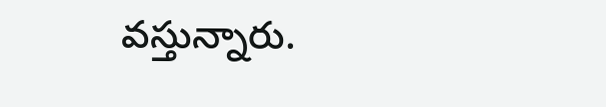వస్తున్నారు.